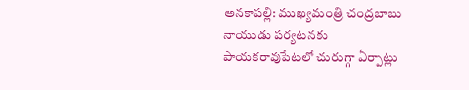అనకాపల్లి: ముఖ్యమంత్రి చంద్రబాబు నాయుడు పర్యటనకు పాయకరావుపేటలో చురుగ్గా ఏర్పాట్లు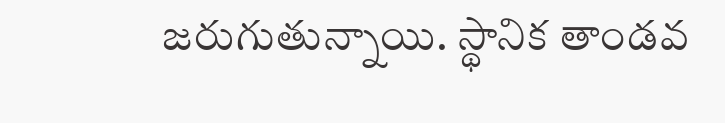జరుగుతున్నాయి. స్థానిక తాండవ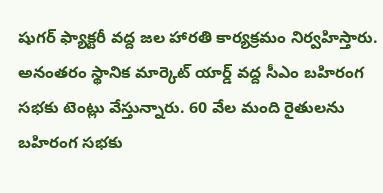షుగర్ ఫ్యాక్టరీ వద్ద జల హారతి కార్యక్రమం నిర్వహిస్తారు. అనంతరం స్థానిక మార్కెట్ యార్డ్ వద్ద సీఎం బహిరంగ సభకు టెంట్లు వేస్తున్నారు. 60 వేల మంది రైతులను బహిరంగ సభకు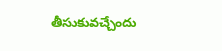తీసుకువచ్చేందు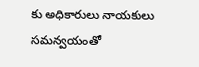కు అధికారులు నాయకులు సమన్వయంతో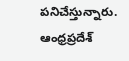పనిచేస్తున్నారు.
ఆంధ్రప్రదేశ్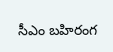సీఎం బహిరంగ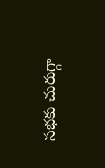సభకు చురుగ్గా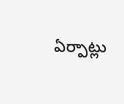ఏర్పాట్లు